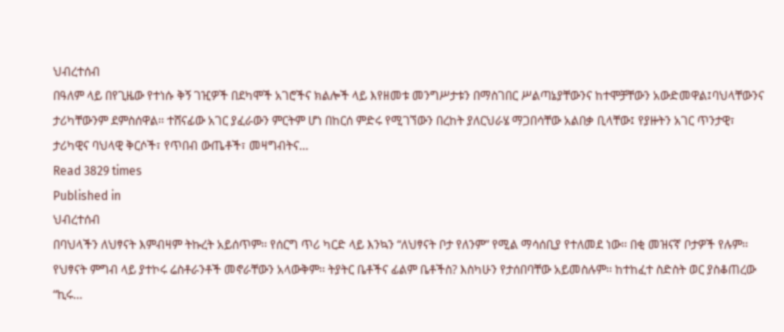ህብረተሰብ
በዓለም ላይ በየጊዜው የተነሱ ቅኝ ገዢዎች በደካሞች አገሮችና ክልሎች ላይ እየዘመቱ መንግሥታቱን በማስገበር ሥልጣኔያቸውንና ከተሞቻቸውን አውድመዋል፤ባህላቸውንና ታሪካቸውንም ደምስሰዋል፡፡ ተሸናፊው አገር ያፈራውን ምርትም ሆነ በከርሰ ምድሩ የሚገኘውን በረከት ያለርህራሄ ማጋበሳቸው አልበቃ ቢላቸው፤ የያዙትን አገር ጥንታዊ፣ ታሪካዊና ባህላዊ ቅርሶች፣ የጥበብ ውጤቶች፣ መዛግብትና…
Read 3829 times
Published in
ህብረተሰብ
በባህላችን ለህፃናት እምብዛም ትኩረት አይሰጥም፡፡ የሰርግ ጥሪ ካርድ ላይ እንኳን “ለህፃናት ቦታ የለንም” የሚል ማሳሰቢያ የተለመደ ነው፡፡ በቂ መዝናኛ ቦታዎች የሉም፡፡ የህፃናት ምግብ ላይ ያተኮሩ ሬስቶራንቶች መኖራቸውን አላውቅም፡፡ ትያትር ቤቶችና ፊልም ቤቶችስ? እስካሁን የታሰበባቸው አይመስሉም፡፡ ከተከፈተ ስድስት ወር ያስቆጠረው “ኪሩ…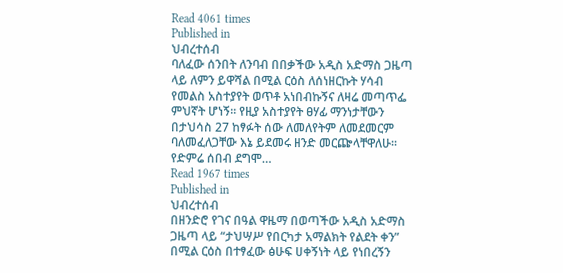Read 4061 times
Published in
ህብረተሰብ
ባለፈው ሰንበት ለንባብ በበቃችው አዲስ አድማስ ጋዜጣ ላይ ለምን ይዋሻል በሚል ርዕስ ለሰነዘርኩት ሃሳብ የመልስ አስተያየት ወጥቶ አነበብኩኝና ለዛሬ መጣጥፌ ምህኛት ሆነኝ፡፡ የዚያ አስተያየት ፀሃፊ ማንነታቸውን በታህሳስ 27 ከፃፉት ሰው ለመለየትም ለመደመርም ባለመፈለጋቸው እኔ ይደመሩ ዘንድ መርጬላቸዋለሁ፡፡ የድምሬ ሰበብ ደግሞ…
Read 1967 times
Published in
ህብረተሰብ
በዘንድሮ የገና በዓል ዋዜማ በወጣችው አዲስ አድማስ ጋዜጣ ላይ “ታህሣሥ የበርካታ አማልክት የልደት ቀን” በሚል ርዕስ በተፃፈው ፅሁፍ ሀቀኝነት ላይ የነበረኝን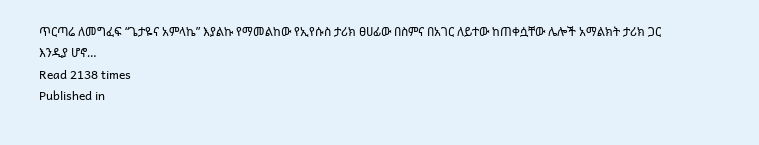ጥርጣሬ ለመግፈፍ “ጌታዬና አምላኬ” እያልኩ የማመልከው የኢየሱስ ታሪክ ፀሀፊው በስምና በአገር ለይተው ከጠቀሷቸው ሌሎች አማልክት ታሪክ ጋር እንዲያ ሆኖ…
Read 2138 times
Published in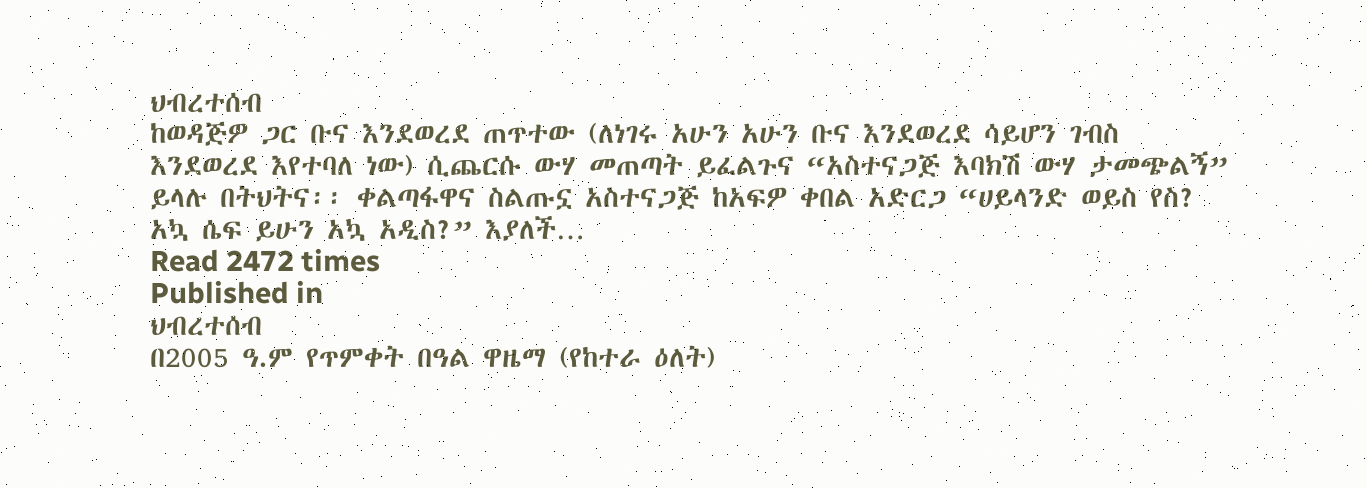ህብረተሰብ
ከወዳጅዎ ጋር ቡና እንደወረደ ጠጥተው (ለነገሩ አሁን አሁን ቡና እንደወረደ ሳይሆን ገብስ እንደወረደ እየተባለ ነው) ሲጨርሱ ውሃ መጠጣት ይፈልጉና “አስተናጋጅ እባክሽ ውሃ ታመጭልኝ” ይላሉ በትህትና፡፡ ቀልጣፋዋና ስልጡኗ አስተናጋጅ ከአፍዎ ቀበል አድርጋ “ሀይላንድ ወይስ የስ? አኳ ሴፍ ይሁን አኳ አዲስ?” እያለች…
Read 2472 times
Published in
ህብረተሰብ
በ2005 ዓ.ም የጥምቀት በዓል ዋዜማ (የከተራ ዕለት)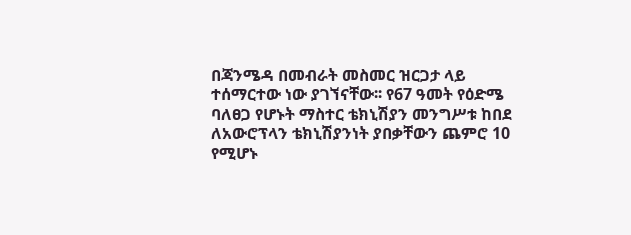በጃንሜዳ በመብራት መስመር ዝርጋታ ላይ ተሰማርተው ነው ያገኘናቸው፡፡ የ67 ዓመት የዕድሜ ባለፀጋ የሆኑት ማስተር ቴክኒሽያን መንግሥቱ ከበደ ለአውሮፕላን ቴክኒሽያንነት ያበቃቸውን ጨምሮ 10 የሚሆኑ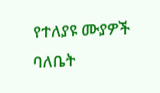የተለያዩ ሙያዎች ባለቤት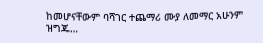ከመሆናቸውም ባሻገር ተጨማሪ ሙያ ለመማር አሁንም ዝግጁ…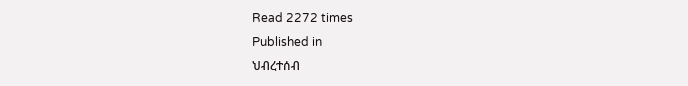Read 2272 times
Published in
ህብረተሰብ